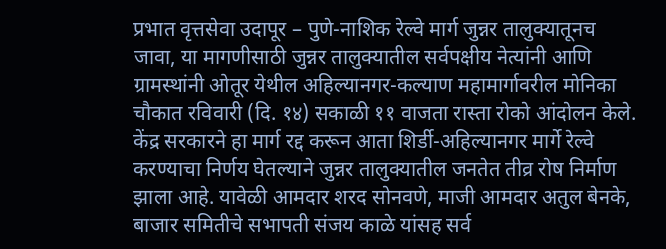प्रभात वृत्तसेवा उदापूर – पुणे-नाशिक रेल्वे मार्ग जुन्नर तालुक्यातूनच जावा, या मागणीसाठी जुन्नर तालुक्यातील सर्वपक्षीय नेत्यांनी आणि ग्रामस्थांनी ओतूर येथील अहिल्यानगर-कल्याण महामार्गावरील मोनिका चौकात रविवारी (दि. १४) सकाळी ११ वाजता रास्ता रोको आंदोलन केले. केंद्र सरकारने हा मार्ग रद्द करून आता शिर्डी-अहिल्यानगर मार्गे रेल्वे करण्याचा निर्णय घेतल्याने जुन्नर तालुक्यातील जनतेत तीव्र रोष निर्माण झाला आहे. यावेळी आमदार शरद सोनवणे, माजी आमदार अतुल बेनके, बाजार समितीचे सभापती संजय काळे यांसह सर्व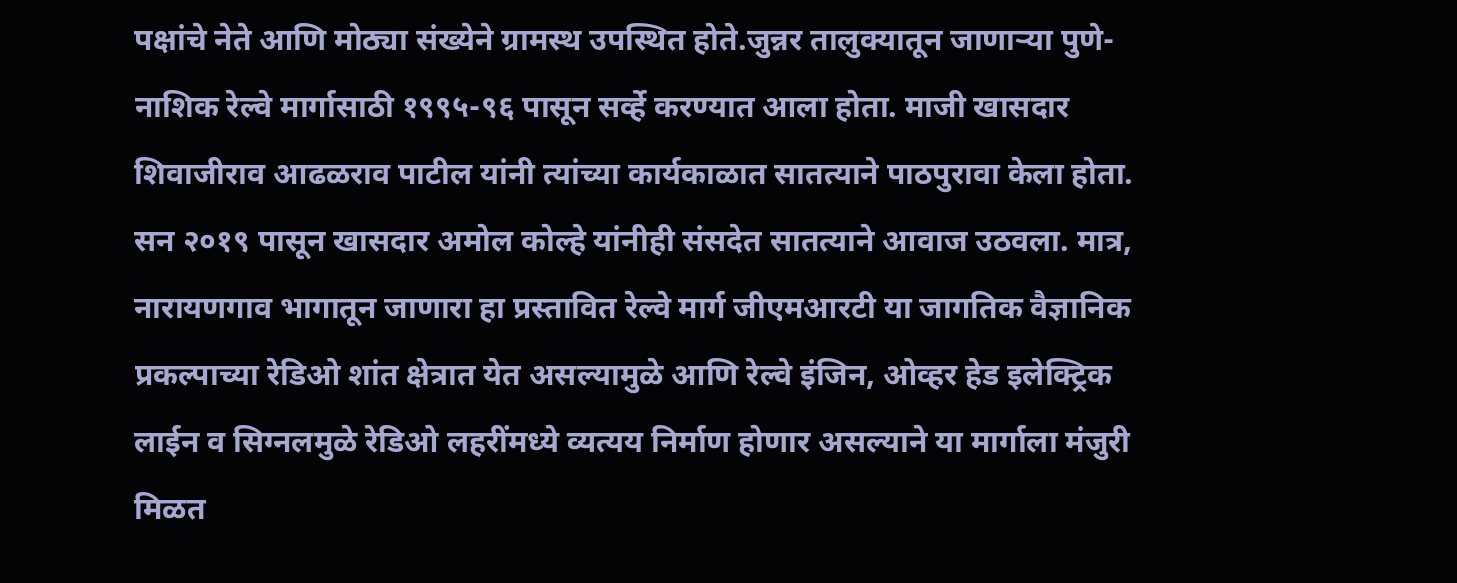पक्षांचे नेते आणि मोठ्या संख्येने ग्रामस्थ उपस्थित होते.जुन्नर तालुक्यातून जाणाऱ्या पुणे-नाशिक रेल्वे मार्गासाठी १९९५-९६ पासून सर्व्हे करण्यात आला होता. माजी खासदार शिवाजीराव आढळराव पाटील यांनी त्यांच्या कार्यकाळात सातत्याने पाठपुरावा केला होता. सन २०१९ पासून खासदार अमोल कोल्हे यांनीही संसदेत सातत्याने आवाज उठवला. मात्र, नारायणगाव भागातून जाणारा हा प्रस्तावित रेल्वे मार्ग जीएमआरटी या जागतिक वैज्ञानिक प्रकल्पाच्या रेडिओ शांत क्षेत्रात येत असल्यामुळे आणि रेल्वे इंजिन, ओव्हर हेड इलेक्ट्रिक लाईन व सिग्नलमुळे रेडिओ लहरींमध्ये व्यत्यय निर्माण होणार असल्याने या मार्गाला मंजुरी मिळत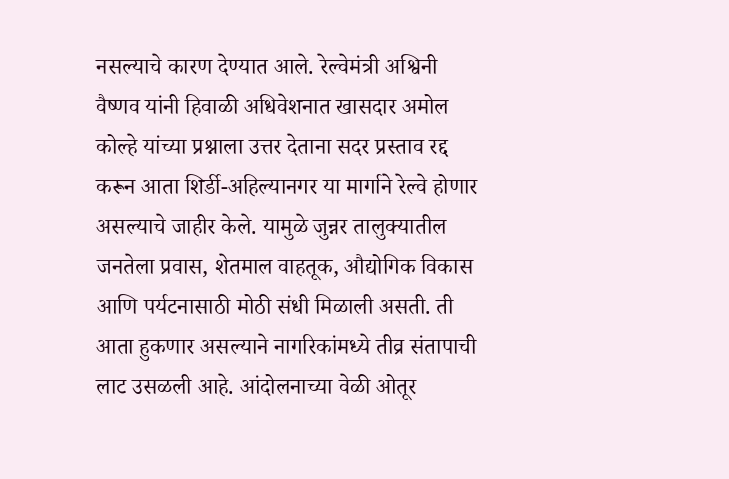नसल्याचे कारण देण्यात आले. रेल्वेमंत्री अश्विनी वैष्णव यांनी हिवाळी अधिवेशनात खासदार अमोल कोल्हे यांच्या प्रश्नाला उत्तर देताना सदर प्रस्ताव रद्द करून आता शिर्डी-अहिल्यानगर या मार्गाने रेल्वे होणार असल्याचे जाहीर केले. यामुळे जुन्नर तालुक्यातील जनतेला प्रवास, शेतमाल वाहतूक, औद्योगिक विकास आणि पर्यटनासाठी मोठी संधी मिळाली असती. ती आता हुकणार असल्याने नागरिकांमध्ये तीव्र संतापाची लाट उसळली आहे. आंदोलनाच्या वेळी ओतूर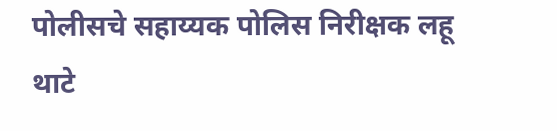पोलीसचे सहाय्यक पोलिस निरीक्षक लहू थाटे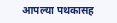आपल्या पथकासह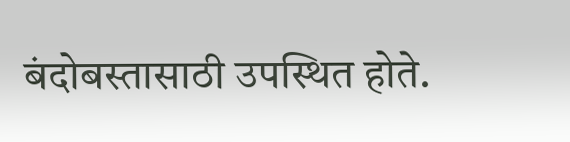बंदोबस्तासाठी उपस्थित होते.